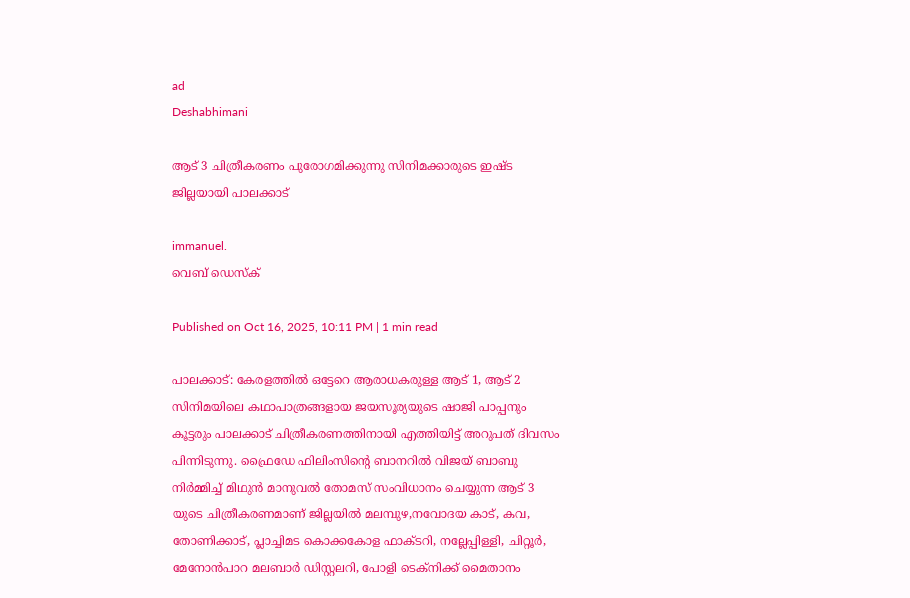ad
Deshabhimani

ആട്‌ 3 ചിത്രീകരണം പുരോഗമിക്കുന്നു സിനിമക്കാരുടെ ഇഷ്ട ജില്ലയായി പാലക്കാട്

immanuel.
വെബ് ഡെസ്ക്

Published on Oct 16, 2025, 10:11 PM | 1 min read

പാലക്കാട്‌: കേരളത്തിൽ ഒട്ടേറെ ആരാധകരുള്ള ആട്‌ 1, ആട്‌ 2 സിനിമയിലെ കഥാപാത്രങ്ങളായ ജയസൂര്യയുടെ ഷാജി പാപ്പനും കൂട്ടരും പാലക്കാട്‌ ചിത്രീകരണത്തിനായി എത്തിയിട്ട്‌ അറുപത്‌ ദിവസം പിന്നിടുന്നു. ഫ്രൈഡേ ഫിലിംസിന്റെ ബാനറിൽ വിജയ്‌ ബാബു നിർമ്മിച്ച്‌ മിഥുൻ മാനുവൽ തോമസ്‌ സംവിധാനം ചെയ്യുന്ന ആട്‌ 3 യുടെ ചിത്രീകരണമാണ് ജില്ലയിൽ മലമ്പുഴ,നവോദയ കാട്‌, കവ, തോണിക്കാട്‌, പ്ലാച്ചിമട കൊക്കകോള ഫാക്ടറി, നല്ലേപ്പിള്ളി, ചിറ്റൂർ, മേനോൻപാറ മലബാർ ഡിസ്റ്റലറി, പോളി ടെക്നിക്ക്‌ മൈതാനം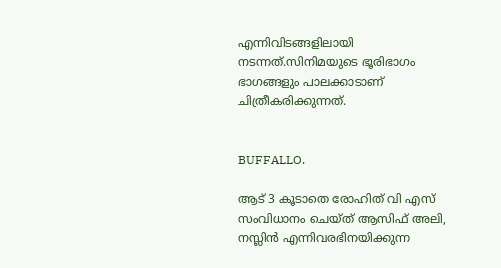എന്നിവിടങ്ങളിലായി നടന്നത്.സിനിമയുടെ ഭൂരിഭാഗം ഭാഗങ്ങളും പാലക്കാടാണ് ചിത്രീകരിക്കുന്നത്‌.


BUFFALLO.

ആട്‌ 3 കൂടാതെ രോഹിത്‌ വി എസ്‌ സംവിധാനം ചെയ്ത്‌ ആസിഫ്‌ അലി, നസ്ലിൻ എന്നിവരഭിനയിക്കുന്ന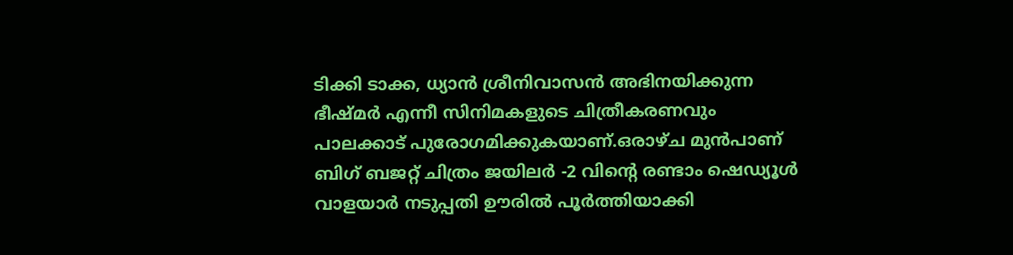ടിക്കി ടാക്ക, ധ്യാൻ ശ്രീനിവാസൻ അഭിനയിക്കുന്ന ഭീഷ്മർ എന്നീ സിനിമകളുടെ ചിത്രീകരണവും പാലക്കാട്‌ പുരോഗമിക്കുകയാണ്.ഒരാഴ്ച മുൻപാണ് ബിഗ്‌ ബജറ്റ്‌ ചിത്രം ജയിലർ -2 വിന്റെ രണ്ടാം ഷെഡ്യൂൾ വാളയാർ നടുപ്പതി ഊരിൽ പൂർത്തിയാക്കി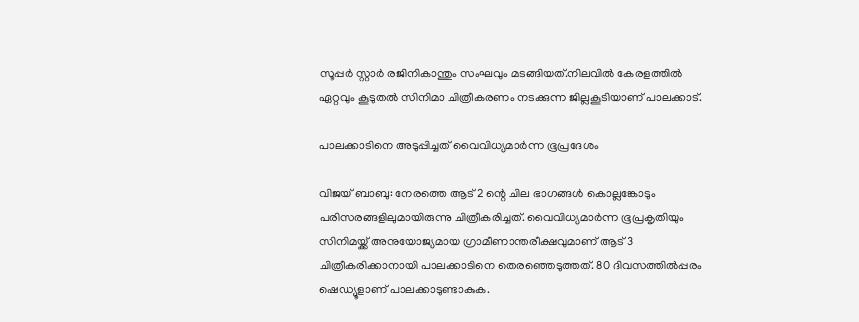സൂപ്പർ സ്റ്റാർ രജിനികാന്തും സംഘവും മടങ്ങിയത്‌.നിലവിൽ കേരളത്തിൽ ഏറ്റവും കൂടുതൽ സിനിമാ ചിത്രീകരണം നടക്കുന്ന ജില്ലകൂടിയാണ് പാലക്കാട്‌.

പാലക്കാടിനെ അടുപ്പിച്ചത്‌ വൈവിധ്യമാർന്ന ഭൂപ്രദേശം

വിജയ്‌ ബാബു: നേരത്തെ ആട്‌ 2 ന്റെ ചില ഭാഗങ്ങൾ കൊല്ലങ്കോടും പരിസരങ്ങളിലുമായിരുന്നു ചിത്രീകരിച്ചത്‌. വൈവിധ്യമാർന്ന ഭൂപ്രകൃതിയും സിനിമയ്ക്ക്‌ അനുയോജ്യമായ ഗ്രാമീണാന്തരീക്ഷവുമാണ് ആട്‌ 3 ചിത്രീകരിക്കാനായി പാലക്കാടിനെ തെരഞ്ഞെടുത്തത്‌. 80 ദിവസത്തിൽപ്പരം ഷെഡ്യൂളാണ് പാലക്കാടുണ്ടാകുക.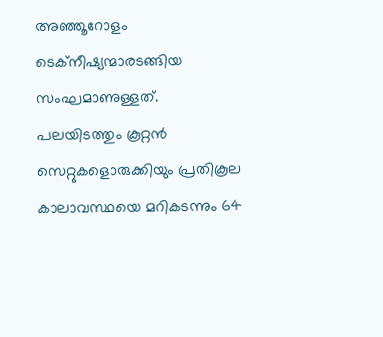അഞ്ഞൂറോളം ടെക്നീഷ്യന്മാരടങ്ങിയ സംഘമാണുള്ളത്‌. പലയിടത്തും കൂറ്റൻ സെറ്റുകളൊരുക്കിയും പ്രതികൂല കാലാവസ്ഥയെ മറികടന്നും 64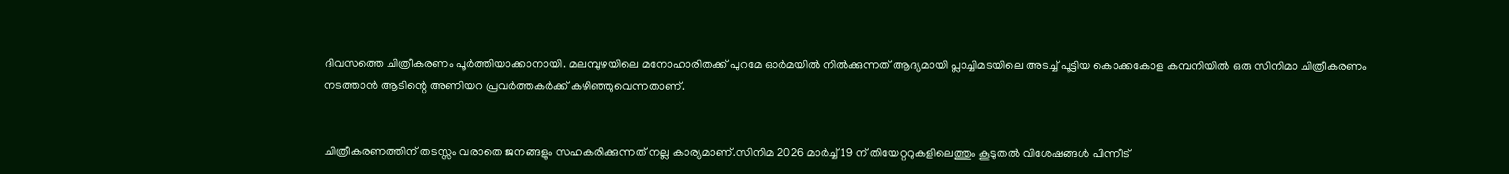ദിവസത്തെ ചിത്രീകരണം പൂർത്തിയാക്കാനായി. മലമ്പുഴയിലെ മനോഹാരിതക്ക്‌ പുറമേ ഓർമയിൽ നിൽക്കുന്നത് ആദ്യമായി പ്ലാച്ചിമടയിലെ അടച്ച്‌ പൂട്ടിയ കൊക്കകോള കമ്പനിയിൽ ഒരു സിനിമാ ചിത്രീകരണം നടത്താൻ ആടിന്റെ അണിയറ പ്രവർത്തകർക്ക്‌ കഴിഞ്ഞുവെന്നതാണ്.


ചിത്രീകരണത്തിന് തടസ്സം വരാതെ ജനങ്ങളും സഹകരിക്കുന്നത് നല്ല കാര്യമാണ്.സിനിമ 2026 മാർച്ച്‌ 19 ന് തിയേറ്ററുകളിലെത്തും കൂടുതൽ വിശേഷങ്ങൾ പിന്നീട്‌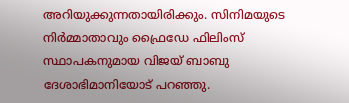അറിയുക്കുന്നതായിരിക്കും. സിനിമയുടെ നിർമ്മാതാവും ഫ്രൈഡേ ഫിലിംസ്‌ സ്ഥാപകനുമായ വിജയ്‌ ബാബു ദേശാഭിമാനിയോട്‌ പറഞ്ഞു.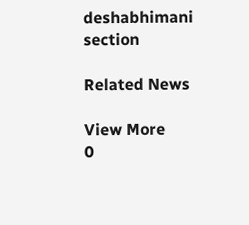deshabhimani section

Related News

View More
0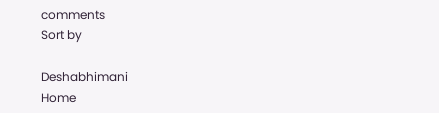comments
Sort by

Deshabhimani
Home